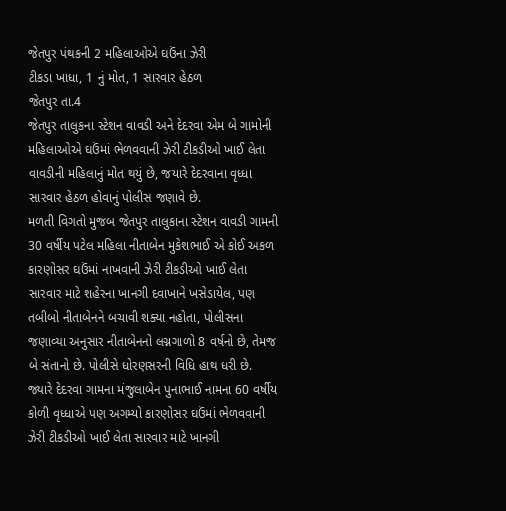જેતપુર પંથકની 2 મહિલાઓએ ઘઉંના ઝેરી
ટીકડા ખાધા, 1 નું મોત, 1 સારવાર હેઠળ
જેતપુર તા.4
જેતપુર તાલુકના સ્ટેશન વાવડી અને દેદરવા એમ બે ગામોની મહિલાઓએ ઘઉંમાં ભેળવવાની ઝેરી ટીકડીઓ ખાઈ લેતા વાવડીની મહિલાનું મોત થયું છે, જયારે દેદરવાના વૃધ્ધા સારવાર હેઠળ હોવાનું પોલીસ જણાવે છે.
મળતી વિગતો મુજબ જેતપુર તાલુકાના સ્ટેશન વાવડી ગામની 30 વર્ષીય પટેલ મહિલા નીતાબેન મુકેશભાઈ એ કોઈ અકળ કારણોસર ઘઉંમાં નાખવાની ઝેરી ટીકડીઓ ખાઈ લેતા સારવાર માટે શહેરના ખાનગી દવાખાને ખસેડાયેલ, પણ તબીબો નીતાબેનને બચાવી શક્યા નહોતા, પોલીસના જણાવ્યા અનુસાર નીતાબેનનો લગ્નગાળો 8 વર્ષનો છે, તેમજ બે સંતાનો છે. પોલીસે ધોરણસરની વિધિ હાથ ધરી છે.
જ્યારે દેદરવા ગામના મંજુલાબેન પુનાભાઈ નામના 60 વર્ષીય કોળી વૃધ્ધાએ પણ અગમ્યો કારણોસર ઘઉંમાં ભેળવવાની ઝેરી ટીકડીઓ ખાઈ લેતા સારવાર માટે ખાનગી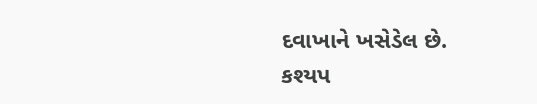દવાખાને ખસેડેલ છે.
કશ્યપ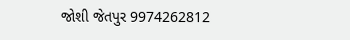જોશી જેતપુર 9974262812